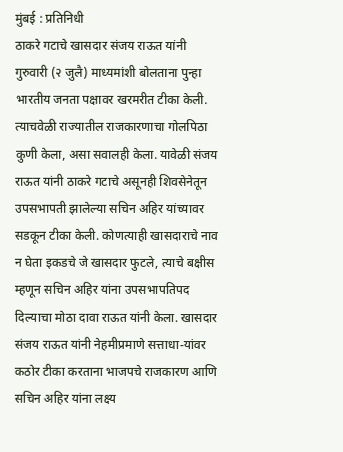मुंबई : प्रतिनिधी
ठाकरे गटाचे खासदार संजय राऊत यांनी गुरुवारी (२ जुलै) माध्यमांशी बोलताना पुन्हा भारतीय जनता पक्षावर खरमरीत टीका केली. त्याचवेळी राज्यातील राजकारणाचा गोलपिठा कुणी केला, असा सवालही केला. यावेळी संजय राऊत यांनी ठाकरे गटाचे असूनही शिवसेनेतून उपसभापती झालेल्या सचिन अहिर यांच्यावर सडकून टीका केली. कोणत्याही खासदाराचे नाव न घेता इकडचे जे खासदार फुटले, त्याचे बक्षीस म्हणून सचिन अहिर यांना उपसभापतिपद दिल्याचा मोठा दावा राऊत यांनी केला. खासदार संजय राऊत यांनी नेहमीप्रमाणे सत्ताधा-यांवर कठोर टीका करताना भाजपचे राजकारण आणि सचिन अहिर यांना लक्ष्य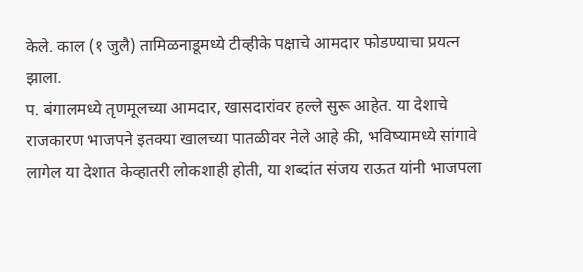केले. काल (१ जुलै) तामिळनाडूमध्ये टीव्हीके पक्षाचे आमदार फोडण्याचा प्रयत्न झाला.
प. बंगालमध्ये तृणमूलच्या आमदार, खासदारांवर हल्ले सुरू आहेत. या देशाचे राजकारण भाजपने इतक्या खालच्या पातळीवर नेले आहे की, भविष्यामध्ये सांगावे लागेल या देशात केव्हातरी लोकशाही होती, या शब्दांत संजय राऊत यांनी भाजपला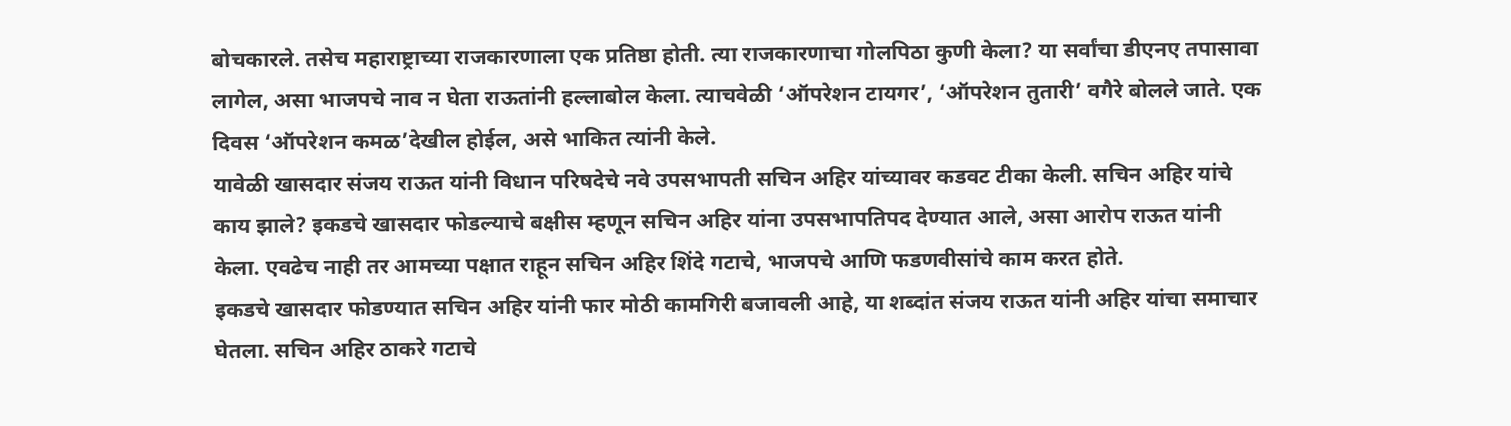बोचकारले. तसेच महाराष्ट्राच्या राजकारणाला एक प्रतिष्ठा होती. त्या राजकारणाचा गोलपिठा कुणी केला? या सर्वांचा डीएनए तपासावा लागेल, असा भाजपचे नाव न घेता राऊतांनी हल्लाबोल केला. त्याचवेळी ‘ऑपरेशन टायगर’, ‘ऑपरेशन तुतारी’ वगैरे बोलले जाते. एक दिवस ‘ऑपरेशन कमळ’देखील होईल, असे भाकित त्यांनी केले.
यावेळी खासदार संजय राऊत यांनी विधान परिषदेचे नवे उपसभापती सचिन अहिर यांच्यावर कडवट टीका केली. सचिन अहिर यांचे काय झाले? इकडचे खासदार फोडल्याचे बक्षीस म्हणून सचिन अहिर यांना उपसभापतिपद देण्यात आले, असा आरोप राऊत यांनी केला. एवढेच नाही तर आमच्या पक्षात राहून सचिन अहिर शिंदे गटाचे, भाजपचे आणि फडणवीसांचे काम करत होते.
इकडचे खासदार फोडण्यात सचिन अहिर यांनी फार मोठी कामगिरी बजावली आहे, या शब्दांत संजय राऊत यांनी अहिर यांचा समाचार घेतला. सचिन अहिर ठाकरे गटाचे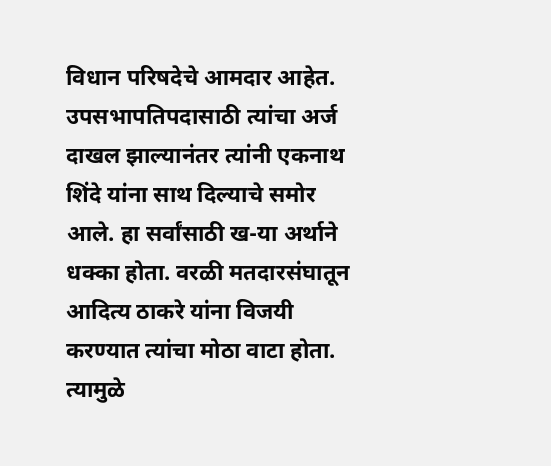विधान परिषदेचे आमदार आहेत. उपसभापतिपदासाठी त्यांचा अर्ज दाखल झाल्यानंतर त्यांनी एकनाथ शिंदे यांना साथ दिल्याचे समोर आले. हा सर्वांसाठी ख-या अर्थाने धक्का होता. वरळी मतदारसंघातून आदित्य ठाकरे यांना विजयी करण्यात त्यांचा मोठा वाटा होता. त्यामुळे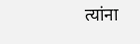त्यांना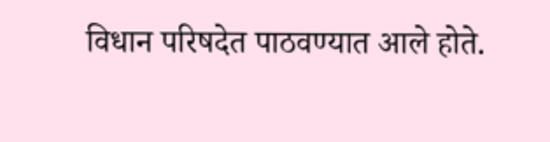विधान परिषदेत पाठवण्यात आले होते.